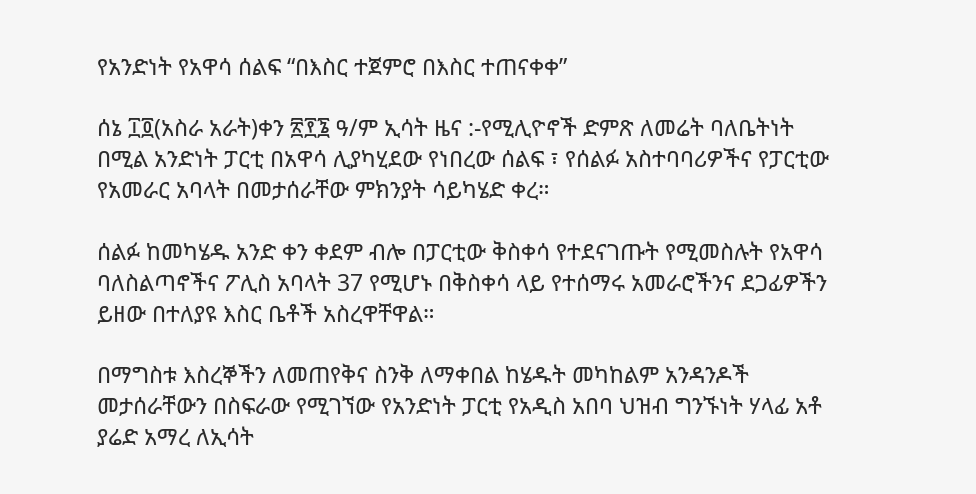የአንድነት የአዋሳ ሰልፍ “በእስር ተጀምሮ በእስር ተጠናቀቀ”

ሰኔ ፲፬(አስራ አራት)ቀን ፳፻፮ ዓ/ም ኢሳት ዜና :-የሚሊዮኖች ድምጽ ለመሬት ባለቤትነት በሚል አንድነት ፓርቲ በአዋሳ ሊያካሂደው የነበረው ሰልፍ ፣ የሰልፉ አስተባባሪዎችና የፓርቲው የአመራር አባላት በመታሰራቸው ምክንያት ሳይካሄድ ቀረ።

ሰልፉ ከመካሄዱ አንድ ቀን ቀደም ብሎ በፓርቲው ቅስቀሳ የተደናገጡት የሚመስሉት የአዋሳ ባለስልጣኖችና ፖሊስ አባላት 37 የሚሆኑ በቅስቀሳ ላይ የተሰማሩ አመራሮችንና ደጋፊዎችን ይዘው በተለያዩ እስር ቤቶች አስረዋቸዋል።

በማግስቱ እስረኞችን ለመጠየቅና ስንቅ ለማቀበል ከሄዱት መካከልም አንዳንዶች መታሰራቸውን በስፍራው የሚገኘው የአንድነት ፓርቲ የአዲስ አበባ ህዝብ ግንኙነት ሃላፊ አቶ ያሬድ አማረ ለኢሳት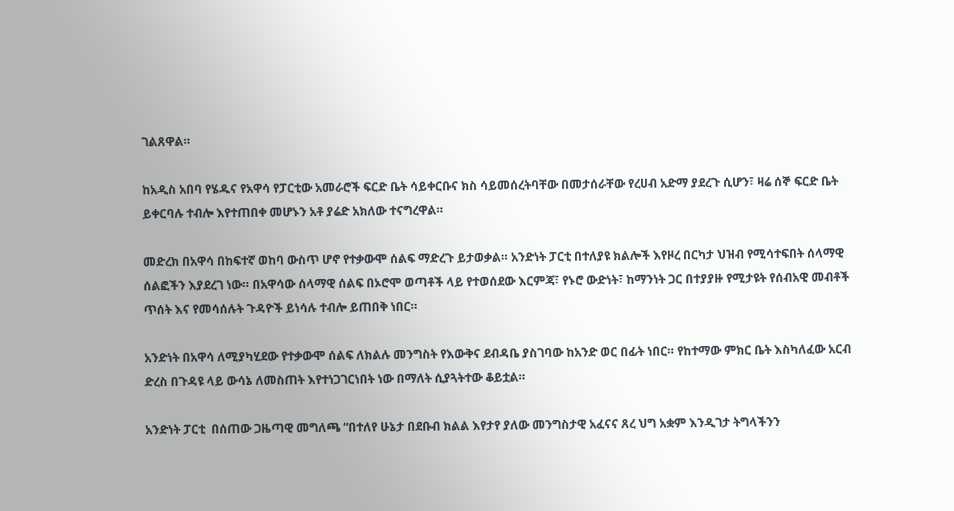ገልጸዋል።

ከአዲስ አበባ የሄዱና የአዋሳ የፓርቲው አመራሮች ፍርድ ቤት ሳይቀርቡና ክስ ሳይመሰረትባቸው በመታሰራቸው የረሀብ አድማ ያደረጉ ሲሆን፣ ዛሬ ሰኞ ፍርድ ቤት ይቀርባሉ ተብሎ እየተጠበቀ መሆኑን አቶ ያሬድ አክለው ተናግረዋል።

መድረክ በአዋሳ በከፍተኛ ወከባ ውስጥ ሆኖ የተቃውሞ ሰልፍ ማድረጉ ይታወቃል። አንድነት ፓርቲ በተለያዩ ክልሎች እየዞረ በርካታ ህዝብ የሚሳተፍበት ሰላማዊ ሰልፎችን እያደረገ ነው። በአዋሳው ሰላማዊ ሰልፍ በኦሮሞ ወጣቶች ላይ የተወሰደው እርምጃ፣ የኑሮ ውድነት፣ ከማንነት ጋር በተያያዙ የሚታዩት የሰብአዊ መብቶች ጥሰት እና የመሳሰሉት ጉዳዮች ይነሳሉ ተብሎ ይጠበቅ ነበር።

አንድነት በአዋሳ ለሚያካሂደው የተቃውሞ ሰልፍ ለክልሉ መንግስት የእውቅና ደብዳቤ ያስገባው ከአንድ ወር በፊት ነበር። የከተማው ምክር ቤት እስካለፈው አርብ ድረስ በጉዳዩ ላይ ውሳኔ ለመስጠት እየተነጋገርነበት ነው በማለት ሲያጓትተው ቆይቷል።

አንድነት ፓርቲ  በሰጠው ጋዜጣዊ መግለጫ “በተለየ ሁኔታ በደቡብ ክልል እየታየ ያለው መንግስታዊ አፈናና ጸረ ህግ አቋም እንዲገታ ትግላችንን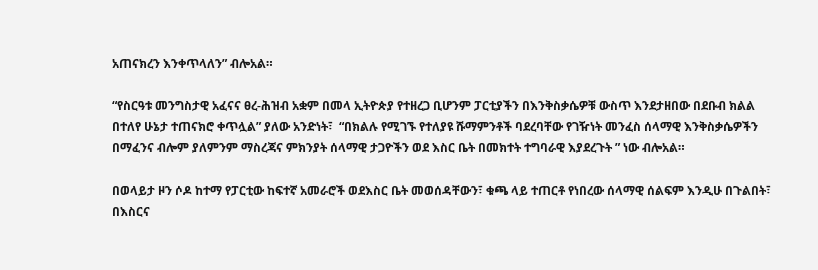አጠናክረን እንቀጥላለን” ብሎአል።

“የስርዓቱ መንግስታዊ አፈናና ፀረ-ሕዝብ አቋም በመላ ኢትዮጵያ የተዘረጋ ቢሆንም ፓርቲያችን በእንቅስቃሴዎቹ ውስጥ እንደታዘበው በደቡብ ክልል በተለየ ሁኔታ ተጠናክሮ ቀጥሏል” ያለው አንድነት፣  “በክልሉ የሚገኙ የተለያዩ ሹማምንቶች ባደረባቸው የገዥነት መንፈስ ሰላማዊ እንቅስቃሴዎችን በማፈንና ብሎም ያለምንም ማስረጃና ምክንያት ሰላማዊ ታጋዮችን ወደ እስር ቤት በመክተት ተግባራዊ እያደረጉት ” ነው ብሎአል።

በወላይታ ዞን ሶዶ ከተማ የፓርቲው ከፍተኛ አመራሮች ወደእስር ቤት መወሰዳቸውን፣ ቁጫ ላይ ተጠርቶ የነበረው ሰላማዊ ሰልፍም እንዲሁ በጉልበት፣ በእስርና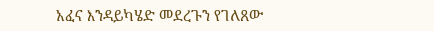አፈና እንዳይካሄድ መደረጉን የገለጸው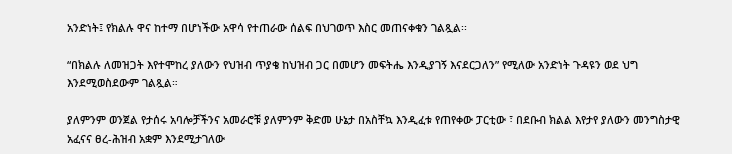አንድነት፤ የክልሉ ዋና ከተማ በሆነችው አዋሳ የተጠራው ሰልፍ በህገወጥ እስር መጠናቀቁን ገልጿል፡፡

“በክልሉ ለመዝጋት እየተሞከረ ያለውን የህዝብ ጥያቄ ከህዝብ ጋር በመሆን መፍትሔ እንዲያገኝ እናደርጋለን” የሚለው አንድነት ጉዳዩን ወደ ህግ እንደሚወስደውም ገልጿል።

ያለምንም ወንጀል የታሰሩ አባሎቻችንና አመራሮቹ ያለምንም ቅድመ ሁኔታ በአስቸኳ እንዲፈቱ የጠየቀው ፓርቲው ፣ በደቡብ ክልል እየታየ ያለውን መንግስታዊ አፈናና ፀረ-ሕዝብ አቋም እንደሚታገለው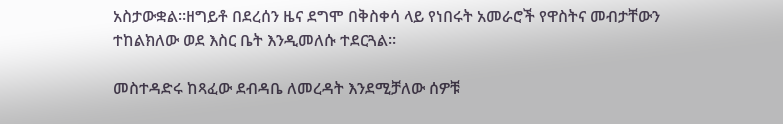አስታውቋል።ዘግይቶ በደረሰን ዜና ደግሞ በቅስቀሳ ላይ የነበሩት አመራሮች የዋስትና መብታቸውን ተከልክለው ወደ እስር ቤት እንዲመለሱ ተደርጓል።

መስተዳድሩ ከጻፈው ደብዳቤ ለመረዳት እንደሚቻለው ሰዎቹ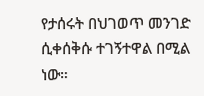የታሰሩት በህገወጥ መንገድ ሲቀሰቅሱ ተገኝተዋል በሚል ነው።